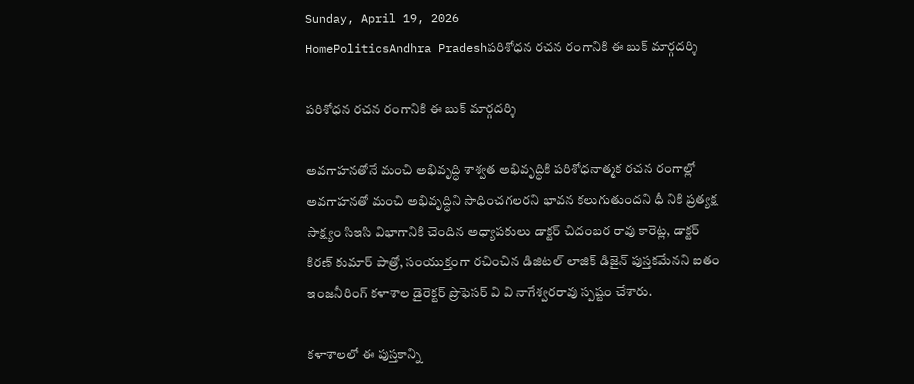Sunday, April 19, 2026
HomePoliticsAndhra Pradeshపరిశోధన రచన రంగానికి ఈ బుక్ మార్గదర్శి

పరిశోధన రచన రంగానికి ఈ బుక్ మార్గదర్శి

అవగాహనతోనే మంచి అభివృద్ధి శాశ్వత అభివృద్ధికి పరిశోధనాత్మక రచన రంగాల్లో అవగాహనతో మంచి అభివృద్ధిని సాధించగలరని భావన కలుగుతుందని ధీ నికి ప్రత్యక్ష సాక్ష్యం సిఇసి విభాగానికి చెందిన అధ్యాపకులు డాక్టర్ చిదంబర రావు కారెట్ల, డాక్టర్ కిరణ్ కుమార్ పాత్రో, సంయుక్తంగా రచించిన డిజిటల్ లాజిక్ డిజైన్ పుస్తకమేనని ఐతం ఇంజనీరింగ్ కళాశాల డైరెక్టర్ ప్రొఫెసర్ వి వి నాగేశ్వరరావు స్పష్టం చేశారు.

కళాశాలలో ఈ పుస్తకాన్ని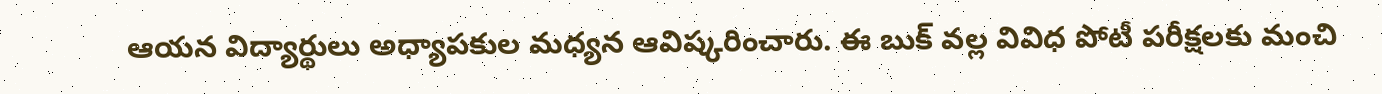ఆయన విద్యార్థులు అధ్యాపకుల మధ్యన ఆవిష్కరించారు. ఈ బుక్ వల్ల వివిధ పోటీ పరీక్షలకు మంచి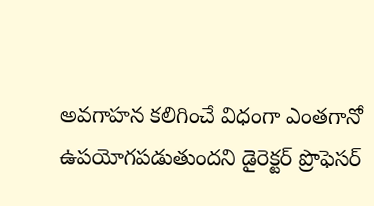అవగాహన కలిగించే విధంగా ఎంతగానో ఉపయోగపడుతుందని డైరెక్టర్ ప్రొఫెసర్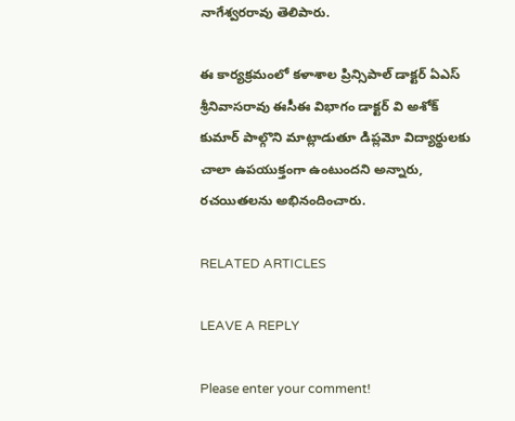నాగేశ్వరరావు తెలిపారు.

ఈ కార్యక్రమంలో కళాశాల ప్రిన్సిపాల్ డాక్టర్ ఏఎస్ శ్రీనివాసరావు ఈసీఈ విభాగం డాక్టర్ వి అశోక్ కుమార్ పాల్గొని మాట్లాడుతూ డిప్లమో విద్యార్థులకు చాలా ఉపయుక్తంగా ఉంటుందని అన్నారు, రచయితలను అభినందించారు.

RELATED ARTICLES

LEAVE A REPLY

Please enter your comment!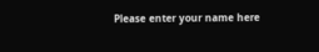Please enter your name here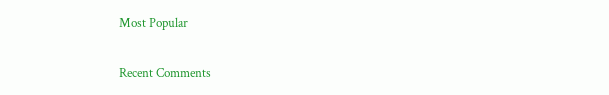Most Popular

Recent Comments